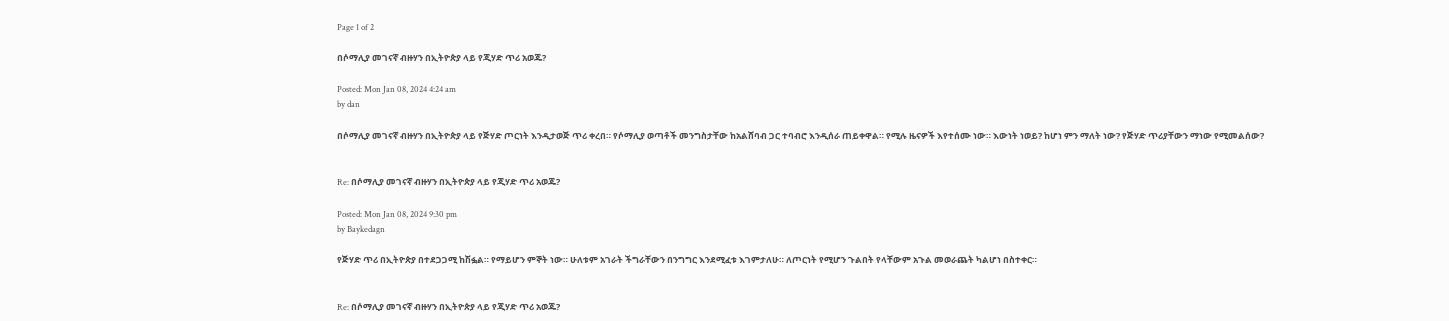Page 1 of 2

በሶማሊያ መገናኛ ብዙሃን በኢትዮጵያ ላይ የጂሃድ ጥሪ አወጁ?

Posted: Mon Jan 08, 2024 4:24 am
by dan

በሶማሊያ መገናኛ ብዙሃን በኢትዮጵያ ላይ የጅሃድ ጦርነት እንዲታወጅ ጥሪ ቀረበ። የሶማሊያ ወጣቶች መንግስታቸው ከአልሸባብ ጋር ተባብሮ እንዲሰራ ጠይቀዋል። የሚሉ ዜናዎች እየተሰሙ ነው። እውነት ነወይ? ከሆነ ምን ማለት ነው? የጅሃድ ጥሪያቸውን ማነው የሚመልሰው?


Re: በሶማሊያ መገናኛ ብዙሃን በኢትዮጵያ ላይ የጂሃድ ጥሪ አወጁ?

Posted: Mon Jan 08, 2024 9:30 pm
by Baykedagn

የጅሃድ ጥሪ በኢትዮጵያ በተደጋጋሚ ከሽፏል። የማይሆን ምኞት ነው። ሁለቱም አገራት ችግራቸውን በንግግር እንደሚፈቱ እገምታለሁ። ለጦርነት የሚሆን ጉልበት የላቸውም አጉል መወራጨት ካልሆነ በስተቀር።


Re: በሶማሊያ መገናኛ ብዙሃን በኢትዮጵያ ላይ የጂሃድ ጥሪ አወጁ?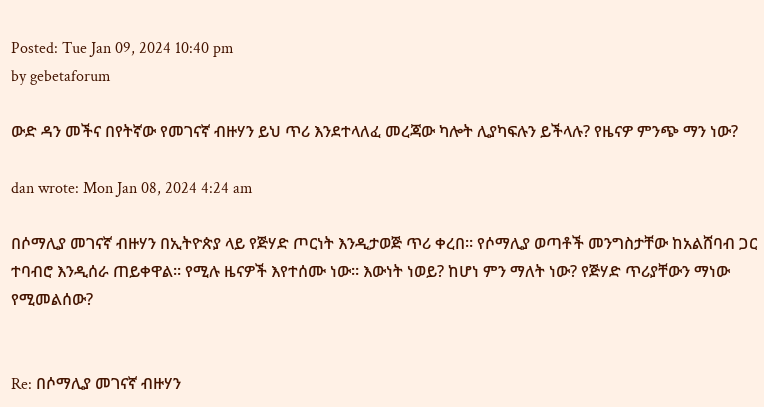Posted: Tue Jan 09, 2024 10:40 pm
by gebetaforum

ውድ ዳን መችና በየትኛው የመገናኛ ብዙሃን ይህ ጥሪ እንደተላለፈ መረጃው ካሎት ሊያካፍሉን ይችላሉ? የዜናዎ ምንጭ ማን ነው?

dan wrote: Mon Jan 08, 2024 4:24 am

በሶማሊያ መገናኛ ብዙሃን በኢትዮጵያ ላይ የጅሃድ ጦርነት እንዲታወጅ ጥሪ ቀረበ። የሶማሊያ ወጣቶች መንግስታቸው ከአልሸባብ ጋር ተባብሮ እንዲሰራ ጠይቀዋል። የሚሉ ዜናዎች እየተሰሙ ነው። እውነት ነወይ? ከሆነ ምን ማለት ነው? የጅሃድ ጥሪያቸውን ማነው የሚመልሰው?


Re: በሶማሊያ መገናኛ ብዙሃን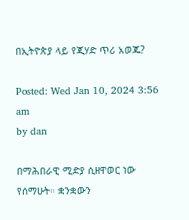በኢትዮጵያ ላይ የጂሃድ ጥሪ አወጁ?

Posted: Wed Jan 10, 2024 3:56 am
by dan

በማሕበራዊ ሚድያ ሲዘዋወር ነው የሰማሁት። ቋንቋውን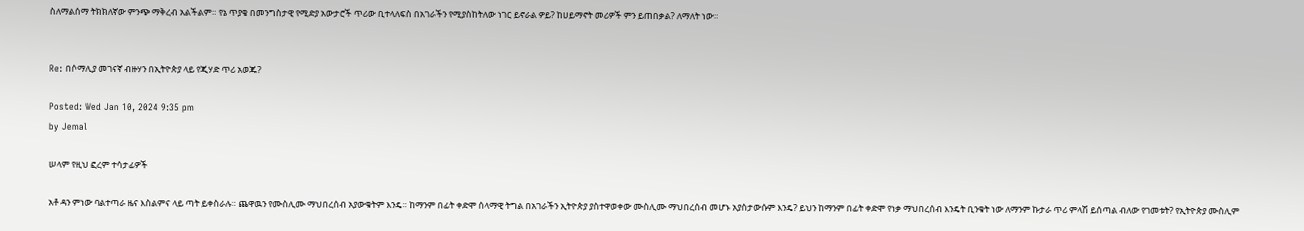ስለማልሰማ ትክክለኛው ምንጭ ማቅረብ አልችልም። የኔ ጥያቄ በመንግስታዊ የሚድያ አውታሮች ጥሪው ቢተላለፍስ በአገራችን የሚያስከትለው ነገር ይኖራል ዎይ? ከሀይማኖት መሪዎች ምን ይጠበቃል? ለማለት ነው።


Re: በሶማሊያ መገናኛ ብዙሃን በኢትዮጵያ ላይ የጂሃድ ጥሪ አወጁ?

Posted: Wed Jan 10, 2024 9:35 pm
by Jemal

ሠላም የዚህ ፎረም ተሳታፊዎች

አቶ ዳን ምነው ባልተጣራ ዜና እስልምና ላይ ጣት ይቀስራሉ። ጨዋዉን የሙስሊሙ ማህበረሰብ አያውቁትም እንዴ። ከማንም በፊት ቀድሞ ሰላማዊ ትግል በአገራችን ኢትዮጵያ ያስተዋወቀው ሙስሊሙ ማህበረሰብ መሆኑ አያስታውሱም እንዴ? ይህን ከማንም በፊት ቀድሞ የነቃ ማህበረሰብ እንዴት ቢንቁት ነው ለማንም ኩታራ ጥሪ ምላሽ ይሰጣል ብለው የገመቱት? የኢትዮጵያ ሙስሊም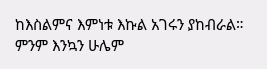ከእስልምና እምነቱ እኩል አገሩን ያከብራል። ምንም እንኳን ሁሌም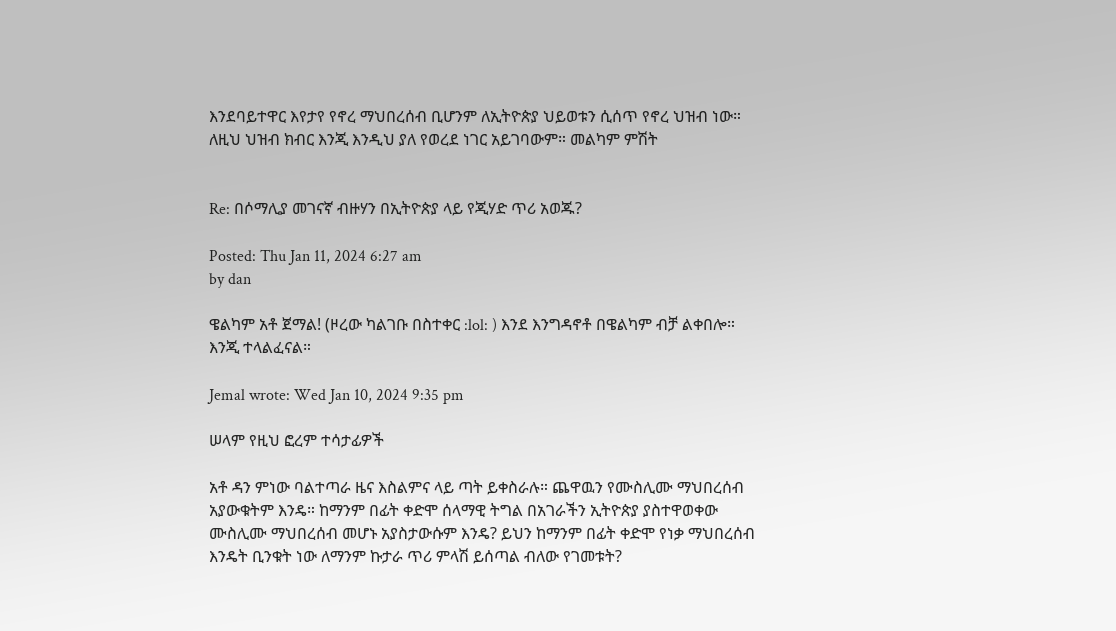እንደባይተዋር እየታየ የኖረ ማህበረሰብ ቢሆንም ለኢትዮጵያ ህይወቱን ሲሰጥ የኖረ ህዝብ ነው። ለዚህ ህዝብ ክብር እንጂ እንዲህ ያለ የወረደ ነገር አይገባውም። መልካም ምሽት


Re: በሶማሊያ መገናኛ ብዙሃን በኢትዮጵያ ላይ የጂሃድ ጥሪ አወጁ?

Posted: Thu Jan 11, 2024 6:27 am
by dan

ዌልካም አቶ ጀማል! (ዞረው ካልገቡ በስተቀር :lol: ) እንደ እንግዳኖቶ በዌልካም ብቻ ልቀበሎ። እንጂ ተላልፈናል።

Jemal wrote: Wed Jan 10, 2024 9:35 pm

ሠላም የዚህ ፎረም ተሳታፊዎች

አቶ ዳን ምነው ባልተጣራ ዜና እስልምና ላይ ጣት ይቀስራሉ። ጨዋዉን የሙስሊሙ ማህበረሰብ አያውቁትም እንዴ። ከማንም በፊት ቀድሞ ሰላማዊ ትግል በአገራችን ኢትዮጵያ ያስተዋወቀው ሙስሊሙ ማህበረሰብ መሆኑ አያስታውሱም እንዴ? ይህን ከማንም በፊት ቀድሞ የነቃ ማህበረሰብ እንዴት ቢንቁት ነው ለማንም ኩታራ ጥሪ ምላሽ ይሰጣል ብለው የገመቱት?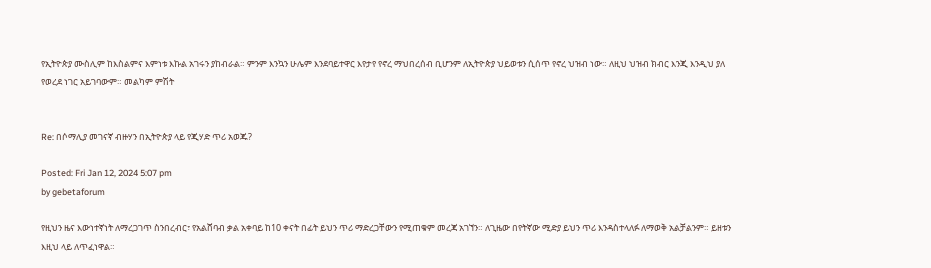የኢትዮጵያ ሙስሊም ከእስልምና እምነቱ እኩል አገሩን ያከብራል። ምንም እንኳን ሁሌም እንደባይተዋር እየታየ የኖረ ማህበረሰብ ቢሆንም ለኢትዮጵያ ህይወቱን ሲሰጥ የኖረ ህዝብ ነው። ለዚህ ህዝብ ክብር እንጂ እንዲህ ያለ የወረደ ነገር አይገባውም። መልካም ምሽት


Re: በሶማሊያ መገናኛ ብዙሃን በኢትዮጵያ ላይ የጂሃድ ጥሪ አወጁ?

Posted: Fri Jan 12, 2024 5:07 pm
by gebetaforum

የዚህን ዜና እውነተኛነት ለማረጋገጥ ስንበረብር፣ የአልሸባብ ቃል አቀባይ ከ10 ቀናት በፊት ይህን ጥሪ ማድረጋቸውን የሚጠቁም መረጃ አገኘን። ለጊዜው በየትኛው ሚድያ ይህን ጥሪ እንዳስተላለፉ ለማወቅ አልቻልንም። ይዘቱን እዚህ ላይ ለጥፈነዋል።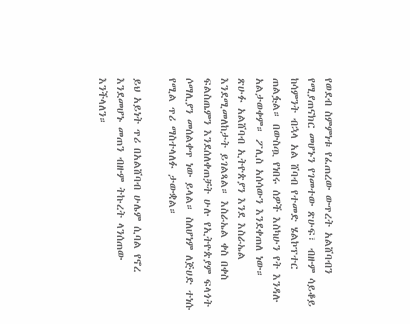የወደብ ስምምነቱ የፈጠረው ውጥረት አልሸባብን የሚያጠናክር መሆኑን የገመተው ጽሁፍ፣ ብዙም ሳይቆይ ከሳምንት ብኋላ አል ሸባብ የተመድ ሄልኮፕተር ጠልፏል። በውስጧ የነበሩ ሰዎች እስካሁን የት እንዳሉ አልታወቀም። ፖሊስ አሰሳውን እንደቀጠለ ነው።
ጽሁፉ አልሸባብ ኢትዮጵያን እንደ እስራኤል እንደሚመለከታት ይገልጻል። እስራኤል ቀስ በቀስ ፍልስጤምን እንደሰለቀጠቻት ሁሉ የኢትዮጵያም ፍላጎት ሶማሊያን መሰልቀጥ ነው ይላል። ስለሆነም ለጅሀድ ተነሱ የሚል ጥሪ ማስተላለፉ ታውቋል።

ይህ አይነት ጥሪ በአልሸባብ ሁሌም ሲባል የኖረ እንደመሆኑ መጠን ብዙም ትኩረት ላንሰጠው እንችላለን።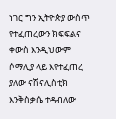ነገር ግን ኢትዮጵያ ውስጥ የተፈጠረውን ክፍፍልና ቀውስ እንዲህውም ሶማሊያ ላይ እየተፈጠረ ያለው ናሽናሊስቲክ እንቅስቃሴ ተዳብለው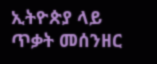ኢትዮጵያ ላይ ጥቃት መሰንዘር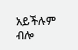አይችሉም ብሎ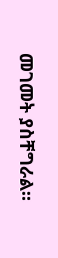መገመት ያስቸግራል።